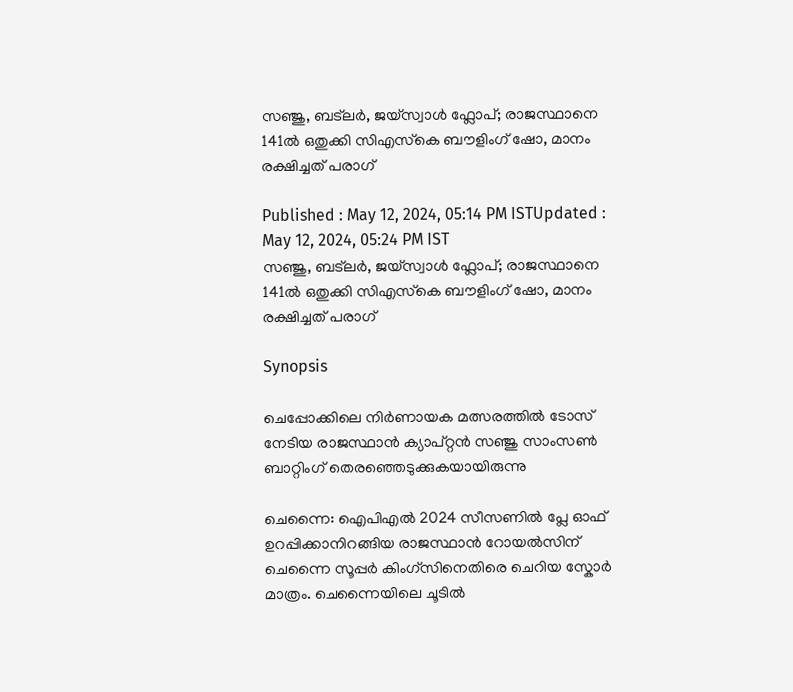സഞ്ജു, ബട്‍ലർ, ജയ്സ്വാള്‍ ഫ്ലോപ്; രാജസ്ഥാനെ 141ല്‍ ഒതുക്കി സിഎസ്‍കെ ബൗളിംഗ് ഷോ, മാനം രക്ഷിച്ചത് പരാഗ്

Published : May 12, 2024, 05:14 PM ISTUpdated : May 12, 2024, 05:24 PM IST
സഞ്ജു, ബട്‍ലർ, ജയ്സ്വാള്‍ ഫ്ലോപ്; രാജസ്ഥാനെ 141ല്‍ ഒതുക്കി സിഎസ്‍കെ ബൗളിംഗ് ഷോ, മാനം രക്ഷിച്ചത് പരാഗ്

Synopsis

ചെപ്പോക്കിലെ നിർണായക മത്സരത്തില്‍ ടോസ് നേടിയ രാജസ്ഥാന്‍ ക്യാപ്റ്റന്‍ സഞ്ജു സാംസണ്‍ ബാറ്റിംഗ് തെരഞ്ഞെടുക്കുകയായിരുന്നു

ചെന്നൈ: ഐപിഎല്‍ 2024 സീസണില്‍ പ്ലേ ഓഫ് ഉറപ്പിക്കാനിറങ്ങിയ രാജസ്ഥാന്‍ റോയല്‍സിന് ചെന്നൈ സൂപ്പർ കിംഗ്സിനെതിരെ ചെറിയ സ്കോർ മാത്രം. ചെന്നൈയിലെ ചൂടില്‍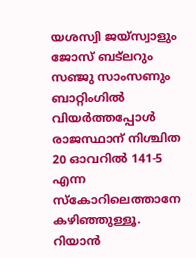യശസ്വി ജയ്സ്വാളും ജോസ് ബട്‍ലറും സഞ്ജു സാംസണും ബാറ്റിംഗില്‍ വിയർത്തപ്പോള്‍ രാജസ്ഥാന് നിശ്ചിത 20 ഓവറില്‍ 141-5 എന്ന സ്കോറിലെത്താനേ കഴിഞ്ഞുള്ളൂ. റിയാന്‍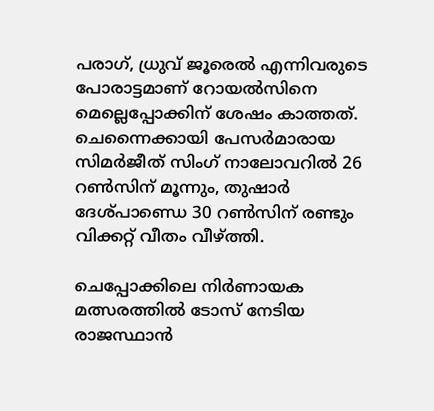പരാഗ്, ധ്രുവ് ജൂരെല്‍ എന്നിവരുടെ പോരാട്ടമാണ് റോയല്‍സിനെ മെല്ലെപ്പോക്കിന് ശേഷം കാത്തത്. ചെന്നൈക്കായി പേസർമാരായ സിമർജീത് സിംഗ് നാലോവറില്‍ 26 റണ്‍സിന് മൂന്നും, തുഷാർ ദേശ്പാണ്ഡെ 30 റണ്‍സിന് രണ്ടും വിക്കറ്റ് വീതം വീഴ്ത്തി.

ചെപ്പോക്കിലെ നിർണായക മത്സരത്തില്‍ ടോസ് നേടിയ രാജസ്ഥാന്‍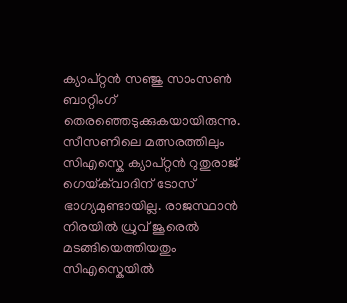ക്യാപ്റ്റന്‍ സഞ്ജു സാംസണ്‍ ബാറ്റിംഗ് തെരഞ്ഞെടുക്കുകയായിരുന്നു. സീസണിലെ മത്സരത്തിലും സിഎസ്കെ ക്യാപ്റ്റന്‍ റുതുരാജ് ഗെയ്‌ക്‌വാദിന് ടോസ് ഭാഗ്യമുണ്ടായില്ല. രാജസ്ഥാന്‍ നിരയില്‍ ധ്രുവ് ജൂരെല്‍ മടങ്ങിയെത്തിയതും സിഎസ്കെയില്‍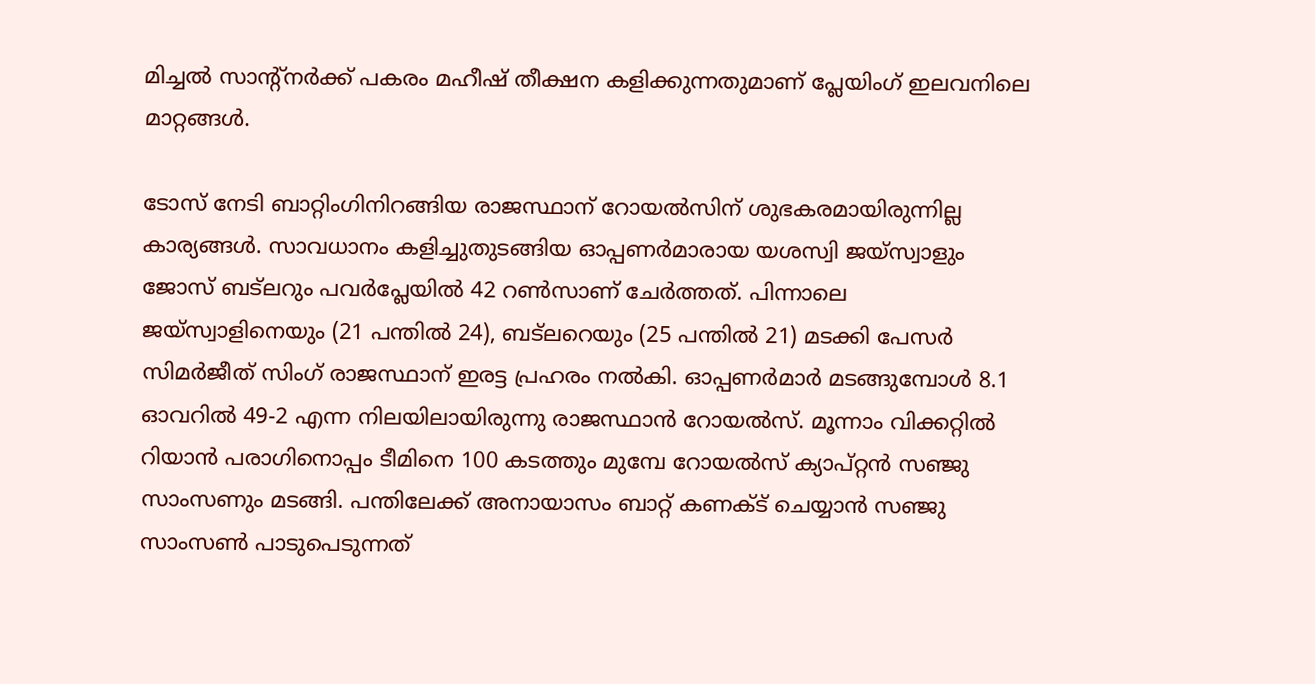മിച്ചല്‍ സാന്‍റ്നർക്ക് പകരം മഹീഷ് തീക്ഷന കളിക്കുന്നതുമാണ് പ്ലേയിംഗ് ഇലവനിലെ മാറ്റങ്ങള്‍.

ടോസ് നേടി ബാറ്റിംഗിനിറങ്ങിയ രാജസ്ഥാന് റോയല്‍സിന് ശുഭകരമായിരുന്നില്ല കാര്യങ്ങള്‍. സാവധാനം കളിച്ചുതുടങ്ങിയ ഓപ്പണർമാരായ യശസ്വി ജയ്സ്വാളും ജോസ് ബട്‍ലറും പവർപ്ലേയില്‍ 42 റണ്‍സാണ് ചേർത്തത്. പിന്നാലെ ജയ്സ്വാളിനെയും (21 പന്തില്‍ 24), ബട്‍ലറെയും (25 പന്തില്‍ 21) മടക്കി പേസർ സിമർജീത് സിംഗ് രാജസ്ഥാന് ഇരട്ട പ്രഹരം നല്‍കി. ഓപ്പണർമാർ മടങ്ങുമ്പോള്‍ 8.1 ഓവറില്‍ 49-2 എന്ന നിലയിലായിരുന്നു രാജസ്ഥാന്‍ റോയല്‍സ്. മൂന്നാം വിക്കറ്റില്‍ റിയാന്‍ പരാഗിനൊപ്പം ടീമിനെ 100 കടത്തും മുമ്പേ റോയല്‍സ് ക്യാപ്റ്റന്‍ സഞ്ജു സാംസണും മടങ്ങി. പന്തിലേക്ക് അനായാസം ബാറ്റ് കണക്ട് ചെയ്യാന്‍ സഞ്ജു സാംസണ്‍ പാടുപെടുന്നത്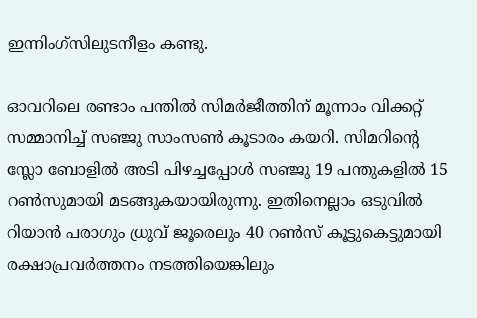ഇന്നിംഗ്സിലുടനീളം കണ്ടു.

ഓവറിലെ രണ്ടാം പന്തില്‍ സിമർജീത്തിന് മൂന്നാം വിക്കറ്റ് സമ്മാനിച്ച് സഞ്ജു സാംസണ്‍ കൂടാരം കയറി. സിമറിന്‍റെ സ്ലോ ബോളില്‍ അടി പിഴച്ചപ്പോള്‍ സഞ്ജു 19 പന്തുകളില്‍ 15 റണ്‍സുമായി മടങ്ങുകയായിരുന്നു. ഇതിനെല്ലാം ഒടുവില്‍ റിയാന്‍ പരാഗും ധ്രുവ് ജൂരെലും 40 റണ്‍സ് കൂട്ടുകെട്ടുമായി രക്ഷാപ്രവർത്തനം നടത്തിയെങ്കിലും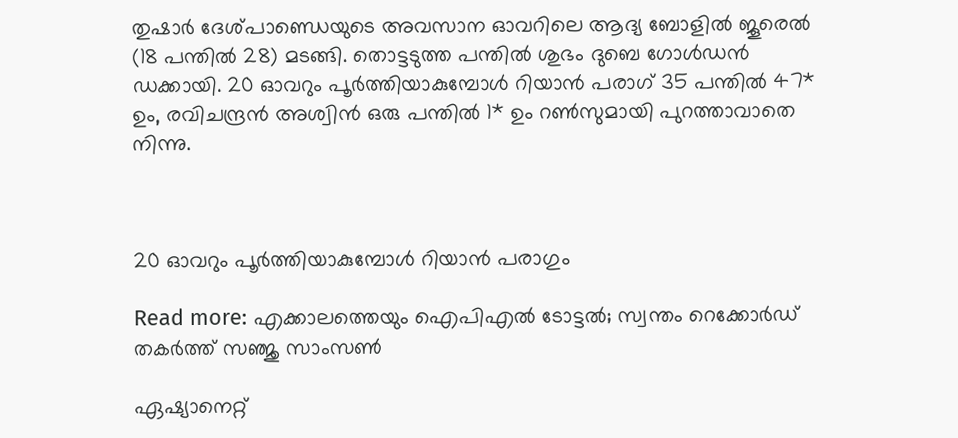തുഷാർ ദേശ്പാണ്ഡെയുടെ അവസാന ഓവറിലെ ആദ്യ ബോളില്‍ ജൂരെല്‍ (18 പന്തില്‍ 28) മടങ്ങി. തൊട്ടടുത്ത പന്തില്‍ ശുഭം ദുബെ ഗോള്‍ഡന്‍ ഡക്കായി. 20 ഓവറും പൂർത്തിയാകുമ്പോള്‍ റിയാന്‍ പരാഗ് 35 പന്തില്‍ 47* ഉം, രവിചന്ദ്രന്‍ അശ്വിന്‍ ഒരു പന്തില്‍ 1* ഉം റണ്‍സുമായി പുറത്താവാതെ നിന്നു.



20 ഓവറും പൂർത്തിയാകുമ്പോള്‍ റിയാന്‍ പരാഗും

Read more: എക്കാലത്തെയും ഐപിഎല്‍ ടോട്ടല്‍; സ്വന്തം റെക്കോർഡ് തകര്‍ത്ത് സഞ്ജു സാംസണ്‍

ഏഷ്യാനെറ്റ്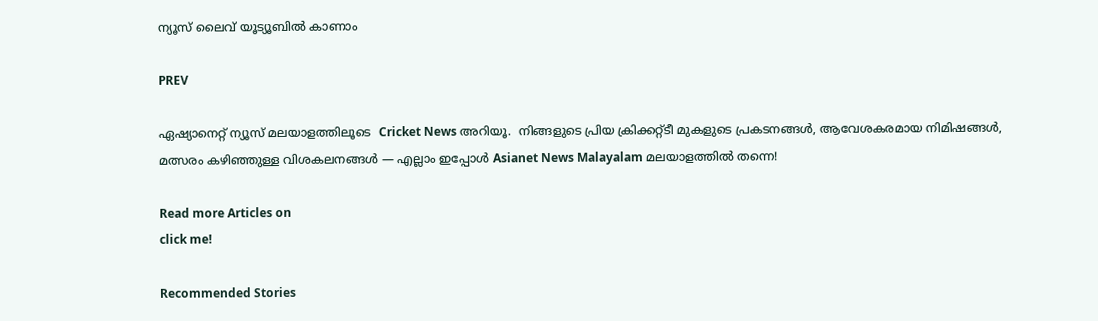ന്യൂസ് ലൈവ് യൂട്യൂബിൽ കാണാം

PREV

ഏഷ്യാനെറ്റ് ന്യൂസ് മലയാളത്തിലൂടെ  Cricket News അറിയൂ.  നിങ്ങളുടെ പ്രിയ ക്രിക്കറ്റ്ടീ മുകളുടെ പ്രകടനങ്ങൾ, ആവേശകരമായ നിമിഷങ്ങൾ, മത്സരം കഴിഞ്ഞുള്ള വിശകലനങ്ങൾ — എല്ലാം ഇപ്പോൾ Asianet News Malayalam മലയാളത്തിൽ തന്നെ!

Read more Articles on
click me!

Recommended Stories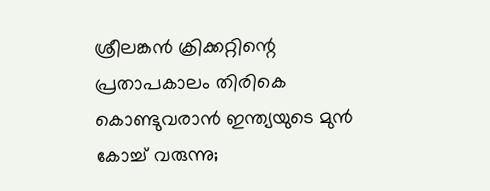ശ്രീലങ്കന്‍ ക്രിക്കറ്റിന്റെ പ്രതാപകാലം തിരികെ കൊണ്ടുവരാന്‍ ഇന്ത്യയുടെ മുന്‍ കോച്ച് വരുന്നു;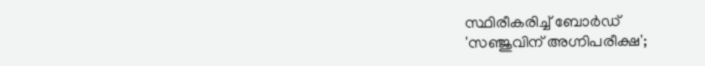സ്ഥിരീകരിച്ച് ബോര്‍ഡ്
'സഞ്ജുവിന് അഗ്നിപരീക്ഷ';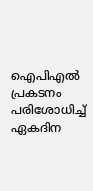ഐപിഎല്‍ പ്രകടനം പരിശോധിച്ച് ഏകദിന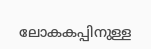ലോകകപ്പിനുള്ള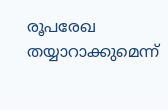രൂപരേഖ തയ്യാറാക്കുമെന്ന്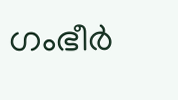ഗംഭീര്‍